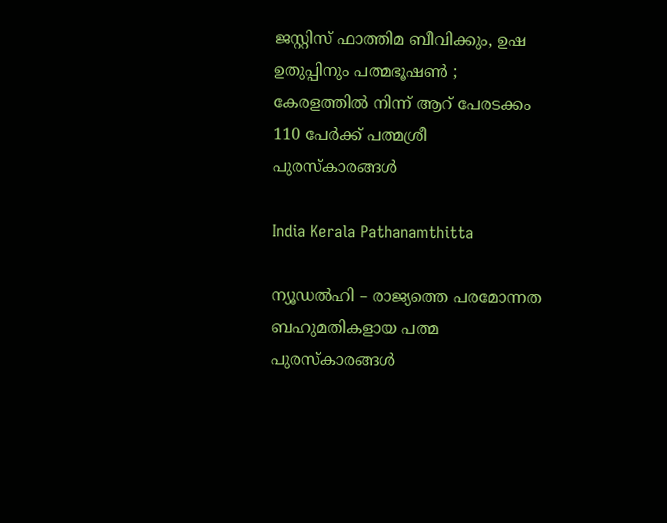ജസ്റ്റിസ് ഫാത്തിമ ബീവിക്കും, ഉഷ ഉതുപ്പിനും പത്മഭൂഷൺ ; കേരളത്തിൽ നിന്ന് ആറ് പേരടക്കം 110 പേർക്ക് പത്മശ്രീ പുരസ്‌കാരങ്ങൾ

India Kerala Pathanamthitta

ന്യൂഡൽഹി – രാജ്യത്തെ പരമോന്നത ബഹുമതികളായ പത്മ പുരസ്‌കാരങ്ങൾ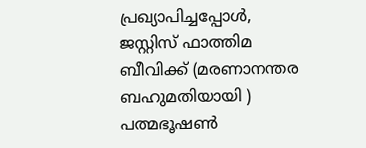പ്രഖ്യാപിച്ചപ്പോൾ, ജസ്റ്റിസ് ഫാത്തിമ ബീവിക്ക് (മരണാനന്തര ബഹുമതിയായി ) പത്മഭൂഷൺ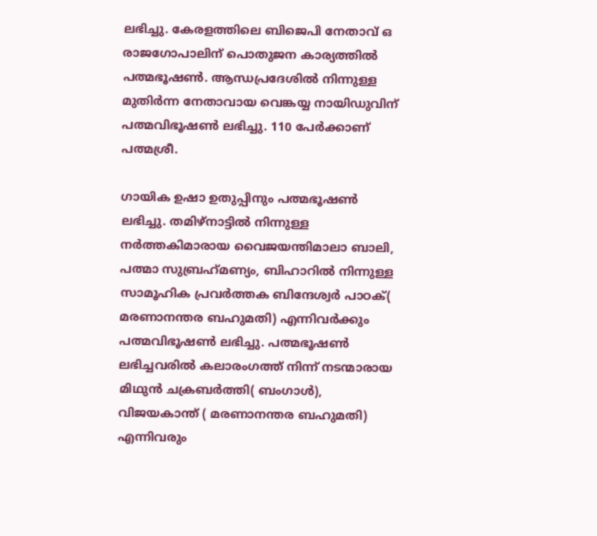ലഭിച്ചു. കേരളത്തിലെ ബിജെപി നേതാവ് ഒ രാജഗോപാലിന് പൊതുജന കാര്യത്തിൽ പത്മഭൂഷൺ. ആന്ധപ്രദേശിൽ നിന്നുള്ള മുതിർന്ന നേതാവായ വെങ്കയ്യ നായിഡുവിന് പത്മവിഭൂഷൺ ലഭിച്ചു. 110 പേർക്കാണ് പത്മശ്രീ.

ഗായിക ഉഷാ ഉതുപ്പിനും പത്മഭൂഷൺ ലഭിച്ചു. തമിഴ്‌നാട്ടിൽ നിന്നുള്ള നർത്തകിമാരായ വൈജയന്തിമാലാ ബാലി, പത്മാ സുബ്രഹ്‌മണ്യം, ബിഹാറിൽ നിന്നുള്ള സാമൂഹിക പ്രവർത്തക ബിന്ദേശ്വർ പാഠക്( മരണാനന്തര ബഹുമതി) എന്നിവർക്കും പത്മവിഭൂഷൺ ലഭിച്ചു. പത്മഭൂഷൺ ലഭിച്ചവരിൽ കലാരംഗത്ത് നിന്ന് നടന്മാരായ മിഥുൻ ചക്രബർത്തി( ബംഗാൾ), വിജയകാന്ത് ( മരണാനന്തര ബഹുമതി) എന്നിവരും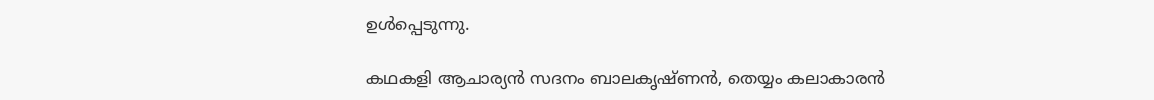ഉൾപ്പെടുന്നു.

കഥകളി ആചാര്യൻ സദനം ബാലകൃഷ്ണൻ, തെയ്യം കലാകാരൻ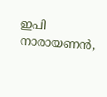ഇപി നാരായണൻ,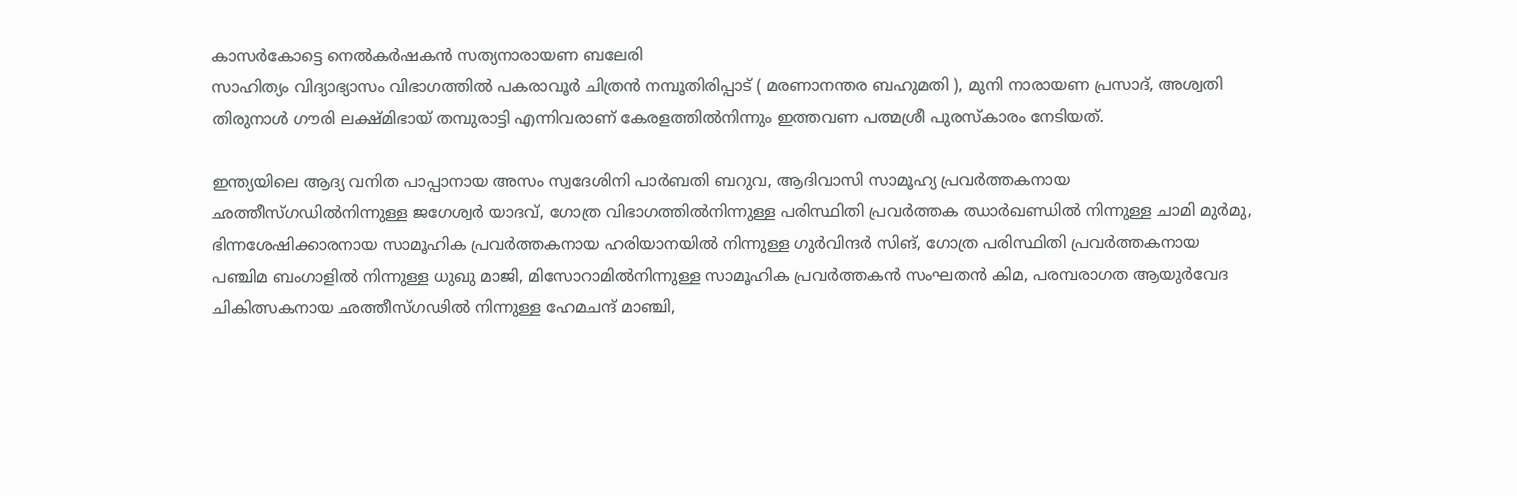കാസർകോട്ടെ നെൽകർഷകൻ സത്യനാരായണ ബലേരി
സാഹിത്യം വിദ്യാഭ്യാസം വിഭാഗത്തിൽ പകരാവൂർ ചിത്രൻ നമ്പൂതിരിപ്പാട് ( മരണാനന്തര ബഹുമതി ), മുനി നാരായണ പ്രസാദ്, അശ്വതി തിരുനാൾ ഗൗരി ലക്ഷ്മിഭായ് തമ്പുരാട്ടി എന്നിവരാണ് കേരളത്തിൽനിന്നും ഇത്തവണ പത്മശ്രീ പുരസ്‌കാരം നേടിയത്.

ഇന്ത്യയിലെ ആദ്യ വനിത പാപ്പാനായ അസം സ്വദേശിനി പാർബതി ബറുവ, ആദിവാസി സാമൂഹ്യ പ്രവർത്തകനായ ഛത്തീസ്‌ഗഡിൽനിന്നുള്ള ജഗേശ്വർ യാദവ്, ഗോത്ര വിഭാഗത്തിൽനിന്നുള്ള പരിസ്ഥിതി പ്രവർത്തക ഝാർഖണ്ഡിൽ നിന്നുള്ള ചാമി മുർമു, ഭിന്നശേഷിക്കാരനായ സാമൂഹിക പ്രവർത്തകനായ ഹരിയാനയിൽ നിന്നുള്ള ഗുർവിന്ദർ സിങ്, ഗോത്ര പരിസ്ഥിതി പ്രവർത്തകനായ പഞ്ചിമ ബംഗാളിൽ നിന്നുള്ള ധുഖു മാജി, മിസോറാമിൽനിന്നുള്ള സാമൂഹിക പ്രവർത്തകൻ സംഘതൻ കിമ, പരമ്പരാഗത ആയുർവേദ ചികിത്സകനായ ഛത്തീസ്‌ഗഢിൽ നിന്നുള്ള ഹേമചന്ദ് മാഞ്ചി,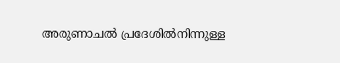അരുണാചൽ പ്രദേശിൽനിന്നുള്ള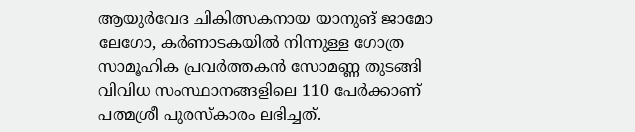ആയുർവേദ ചികിത്സകനായ യാനുങ് ജാമോ ലേഗോ, കർണാടകയിൽ നിന്നുള്ള ഗോത്ര സാമൂഹിക പ്രവർത്തകൻ സോമണ്ണ തുടങ്ങി വിവിധ സംസ്ഥാനങ്ങളിലെ 110 പേർക്കാണ് പത്മശ്രീ പുരസ്‌കാരം ലഭിച്ചത്.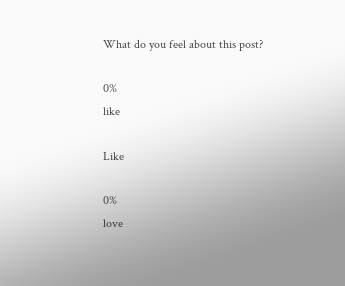What do you feel about this post?

0%
like

Like

0%
love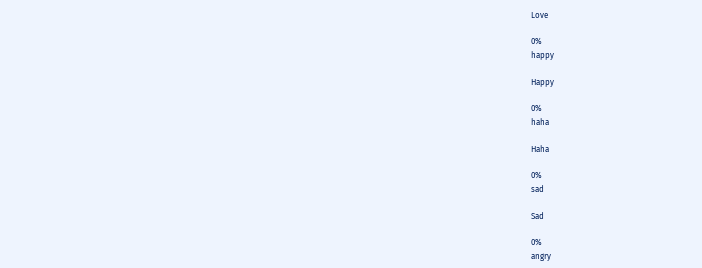Love

0%
happy

Happy

0%
haha

Haha

0%
sad

Sad

0%
angry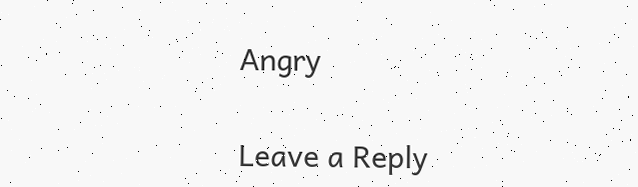Angry

Leave a Reply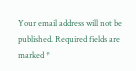Your email address will not be published. Required fields are marked *